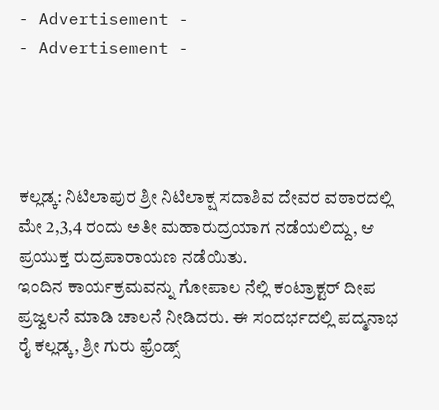- Advertisement -
- Advertisement -




ಕಲ್ಲಡ್ಕ: ನಿಟಿಲಾಪುರ ಶ್ರೀ ನಿಟಿಲಾಕ್ಷ ಸದಾಶಿವ ದೇವರ ವಠಾರದಲ್ಲಿ ಮೇ 2,3,4 ರಂದು ಅತೀ ಮಹಾರುದ್ರಯಾಗ ನಡೆಯಲಿದ್ದು, ಆ ಪ್ರಯುಕ್ತ ರುದ್ರಪಾರಾಯಣ ನಡೆಯಿತು.
ಇಂದಿನ ಕಾರ್ಯಕ್ರಮವನ್ನು ಗೋಪಾಲ ನೆಲ್ಲಿ ಕಂಟ್ರಾಕ್ಟರ್ ದೀಪ ಪ್ರಜ್ವಲನೆ ಮಾಡಿ ಚಾಲನೆ ನೀಡಿದರು. ಈ ಸಂದರ್ಭದಲ್ಲಿ ಪದ್ಮನಾಭ ರೈ ಕಲ್ಲಡ್ಕ, ಶ್ರೀ ಗುರು ಫ್ರೆಂಡ್ಸ್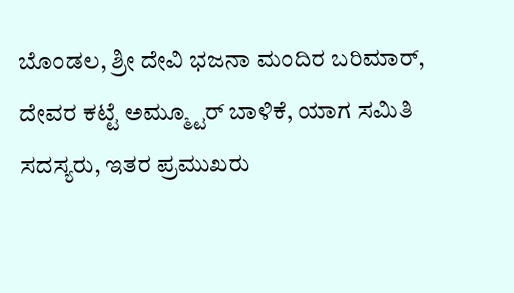ಬೊಂಡಲ, ಶ್ರೀ ದೇವಿ ಭಜನಾ ಮಂದಿರ ಬರಿಮಾರ್, ದೇವರ ಕಟ್ಟೆ ಅಮ್ಮ್ಟೂರ್ ಬಾಳಿಕೆ, ಯಾಗ ಸಮಿತಿ ಸದಸ್ಯರು, ಇತರ ಪ್ರಮುಖರು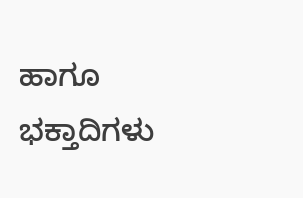ಹಾಗೂ ಭಕ್ತಾದಿಗಳು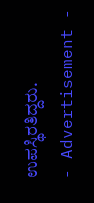ಉಪಸ್ಥಿರತಿದ್ದರು.
- Advertisement -